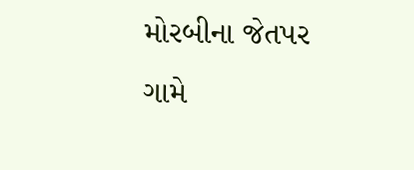મોરબીના જેતપર ગામે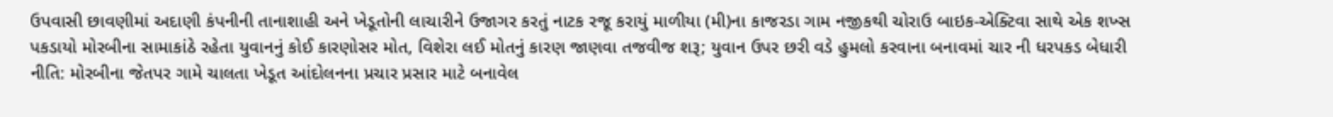ઉપવાસી છાવણીમાં અદાણી કંપનીની તાનાશાહી અને ખેડૂતોની લાચારીને ઉજાગર કરતું નાટક રજૂ કરાયું માળીયા (મી)ના કાજરડા ગામ નજીકથી ચોરાઉ બાઇક-એક્ટિવા સાથે એક શખ્સ પકડાયો મોરબીના સામાકાંઠે રહેતા યુવાનનું કોઈ કારણોસર મોત, વિશેરા લઈ મોતનું કારણ જાણવા તજવીજ શરૂ; યુવાન ઉપર છરી વડે હુમલો કરવાના બનાવમાં ચાર ની ધરપકડ બેધારી નીતિ: મોરબીના જેતપર ગામે ચાલતા ખેડૂત આંદોલનના પ્રચાર પ્રસાર માટે બનાવેલ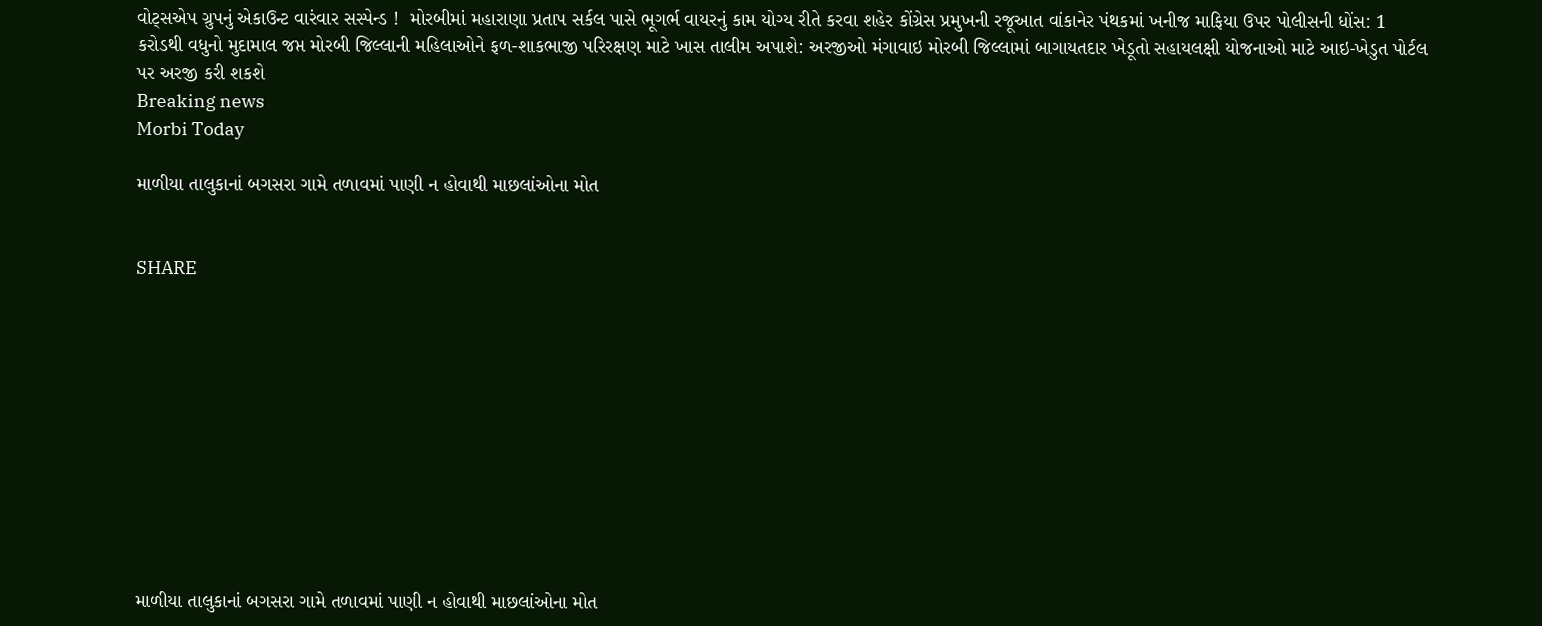વોટ્સએપ ગ્રુપનું એકાઉન્ટ વારંવાર સસ્પેન્ડ !  મોરબીમાં મહારાણા પ્રતાપ સર્કલ પાસે ભૂગર્ભ વાયરનું કામ યોગ્ય રીતે કરવા શહેર કોંગ્રેસ પ્રમુખની રજૂઆત વાંકાનેર પંથકમાં ખનીજ માફિયા ઉપર પોલીસની ધોંસ: 1 કરોડથી વધુનો મુદામાલ જપ્ત મોરબી જિલ્લાની મહિલાઓને ફળ-શાકભાજી પરિરક્ષણ માટે ખાસ તાલીમ અપાશે: અરજીઓ મંગાવાઇ મોરબી જિલ્લામાં બાગાયતદાર ખેડૂતો સહાયલક્ષી યોજનાઓ માટે આઇ-ખેડુત પોર્ટલ પર અરજી કરી શકશે
Breaking news
Morbi Today

માળીયા તાલુકાનાં બગસરા ગામે તળાવમાં પાણી ન હોવાથી માછલાંઓના મોત


SHARE











માળીયા તાલુકાનાં બગસરા ગામે તળાવમાં પાણી ન હોવાથી માછલાંઓના મોત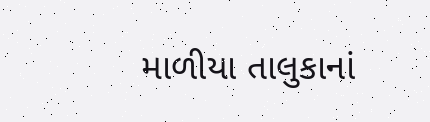માળીયા તાલુકાનાં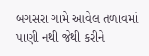બગસરા ગામે આવેલ તળાવમાં પાણી નથી જેથી કરીને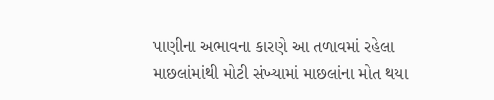પાણીના અભાવના કારણે આ તળાવમાં રહેલા માછલાંમાંથી મોટી સંખ્યામાં માછલાંના મોત થયા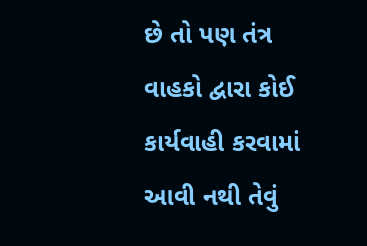છે તો પણ તંત્ર વાહકો દ્વારા કોઈ કાર્યવાહી કરવામાં આવી નથી તેવું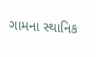ગામના સ્થાનિક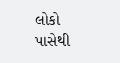લોકો પાસેથી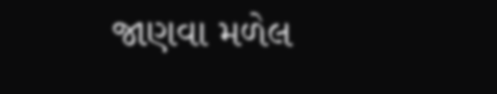જાણવા મળેલ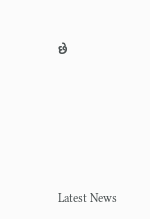છે






Latest News